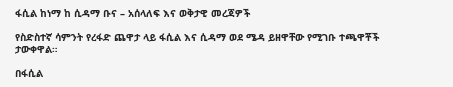ፋሲል ከነማ ከ ሲዳማ ቡና – አሰላለፍ እና ወቅታዊ መረጃዎች

የስድስተኛ ሳምንት የረፋድ ጨዋታ ላይ ፋሲል እና ሲዳማ ወደ ሜዳ ይዘዋቸው የሚገቡ ተጫዋቾች ታውቀዋል።

በፋሲል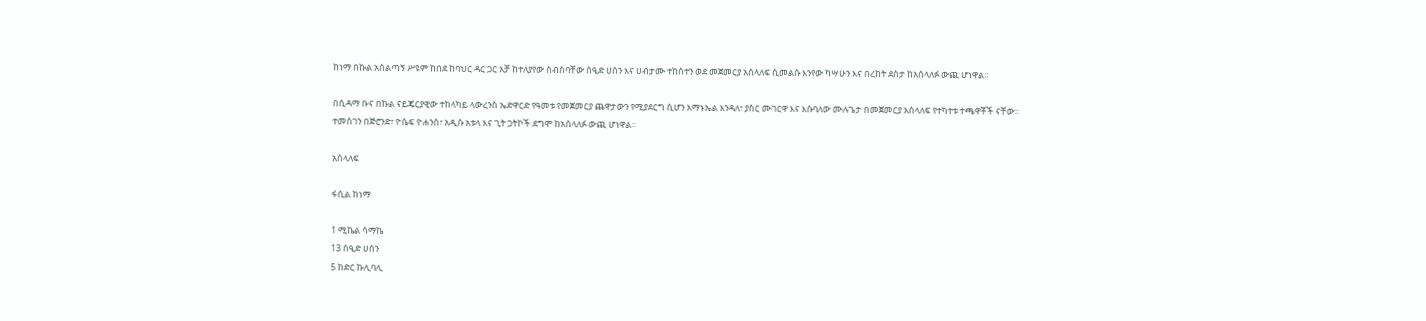ከነማ በኩል አሰልጣኝ ሥዩም ከበደ ከባህር ዳር ጋር አቻ ከተለያየው ስብስባቸው ሰዒድ ሀሰን እና ሀብታሙ ተከስተን ወደ መጀመርያ አሰላለፍ ሲመልሱ እንየው ካሣሁን እና በረከት ደስታ ከአሰላለፉ ውጪ ሆነዋል።

በሲዳማ ቡና በኩል ናይጄርያዊው ተከላካይ ላውረንስ ኤድዋርድ የዓመቱ የመጀመርያ ጨዋታውን የሚያደርግ ሲሆን አማኑኤል እንዳለ፣ ያስር ሙገርዋ እና እሱባለው ሙሉጌታ በመጀመርያ አሰላለፍ የተካተቱ ተጫዋቾች ናቸው። ተመስገን በጅሮንድ፣ ዮሴፍ ዮሐንስ፣ አዲሱ አቱላ እና ጊት ጋትኮች ደግሞ ከአሰላለፉ ውጪ ሆነዋል።

አሰላለፍ

ፋሲል ከነማ

1 ሚኬል ሳማኬ
13 ሰዒድ ሀሰን
5 ከድር ኩሊባሊ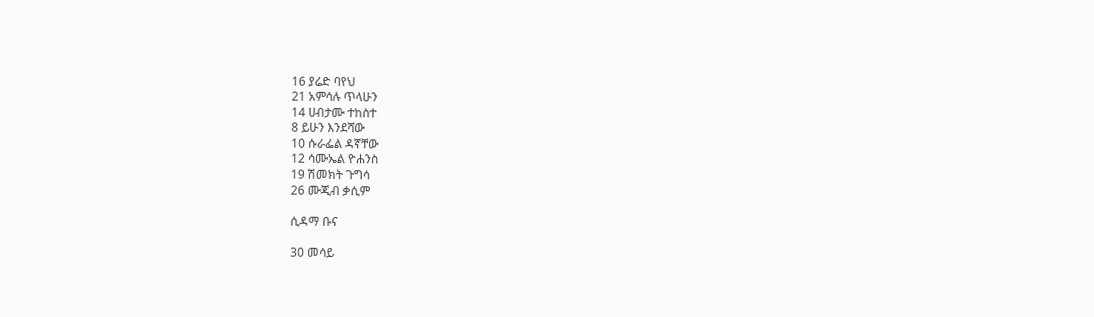16 ያሬድ ባየህ
21 አምሳሉ ጥላሁን
14 ሀብታሙ ተከስተ
8 ይሁን እንደሻው
10 ሱራፌል ዳኛቸው
12 ሳሙኤል ዮሐንስ
19 ሽመክት ጉግሳ
26 ሙጂብ ቃሲም

ሲዳማ ቡና

30 መሳይ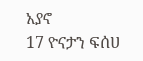አያኖ
17 ዮናታን ፍሰሀ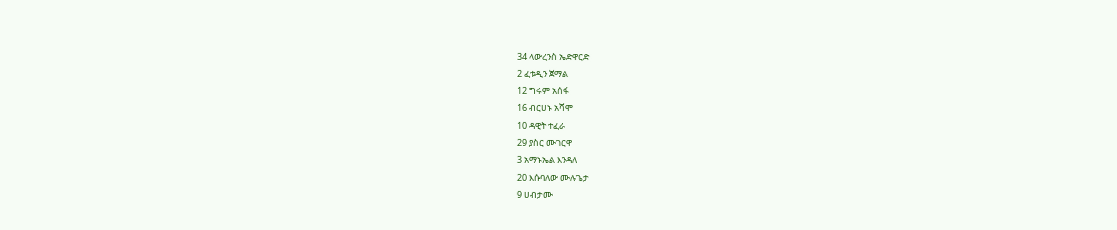34 ላውረንስ ኤድዋርድ
2 ፈቱዲን ጀማል
12 ግሩም አሰፋ
16 ብርሀኑ አሻሞ
10 ዳዊት ተፈራ
29 ያስር ሙገርዋ
3 አማኑኤል እንዳለ
20 እሱባለው ሙሉጌታ
9 ሀብታሙ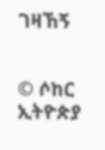ገዛኸኝ


© ሶከር ኢትዮጵያ